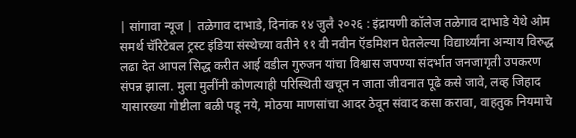| सांगावा न्यूज | तळेगाव दाभाडे, दिनांक १४ जुलै २०२६ : इंद्रायणी कॉलेज तळेगाव दाभाडे येथे ओम समर्थ चॅरिटेबल ट्रस्ट इंडिया संस्थेच्या वतीने ११ वी नवीन ऍडमिशन घेतलेल्या विद्यार्थ्यांना अन्याय विरुद्ध लढा देत आपल सिद्ध करीत आई वडील गुरुजन यांचा विश्वास जपण्या संदर्भात जनजागृती उपकरण संपन्न झाला. मुला मुलींनी कोणत्याही परिस्थिती खचून न जाता जीवनात पूढे कसे जावे, लव्ह जिहाद यासारख्या गोष्टीला बळी पडू नये, मोठया माणसांचा आदर ठेवून संवाद कसा करावा, वाहतुक नियमाचे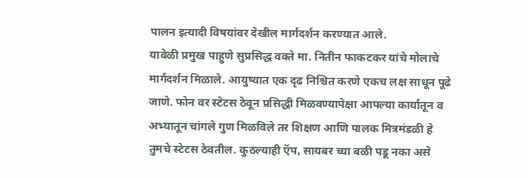पालन इत्यादी विषयांवर देखील मार्गदर्शन करण्यात आले.
यावेळी प्रमुख पाहुणे सुप्रसिद्ध वक्ते मा. नितीन फाकटकर यांचे मोलाचे मार्गदर्शन मिळाले. आयुष्यात एक दृढ निश्चित करणे एकच लक्ष साधून पूढे जाणे. फोन वर स्टेटस ठेवून प्रसिद्धी मिळवण्यापेक्षा आपल्या कार्यातून व अभ्यातून चांगले गुण मिळविले तर शिक्षण आणि पालक मित्रमंडळी हे तुमचे स्टेटस ठेवतील. कुठल्याही ऍप, सायबर च्या बळी पडू नका असे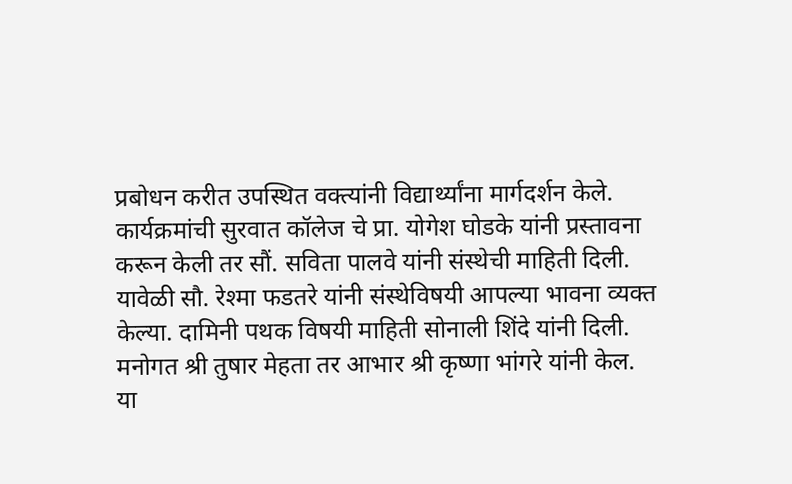प्रबोधन करीत उपस्थित वक्त्यांनी विद्यार्थ्यांना मार्गदर्शन केले.
कार्यक्रमांची सुरवात कॉलेज चे प्रा. योगेश घोडके यांनी प्रस्तावना करून केली तर सौं. सविता पालवे यांनी संस्थेची माहिती दिली. यावेळी सौ. रेश्मा फडतरे यांनी संस्थेविषयी आपल्या भावना व्यक्त केल्या. दामिनी पथक विषयी माहिती सोनाली शिंदे यांनी दिली. मनोगत श्री तुषार मेहता तर आभार श्री कृष्णा भांगरे यांनी केल.
या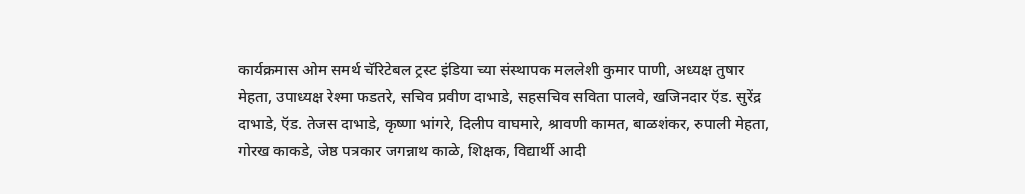कार्यक्रमास ओम समर्थ चॅरिटेबल ट्रस्ट इंडिया च्या संस्थापक मललेशी कुमार पाणी, अध्यक्ष तुषार मेहता, उपाध्यक्ष रेश्मा फडतरे, सचिव प्रवीण दाभाडे, सहसचिव सविता पालवे, खजिनदार ऍड. सुरेंद्र दाभाडे, ऍड. तेजस दाभाडे, कृष्णा भांगरे, दिलीप वाघमारे, श्रावणी कामत, बाळशंकर, रुपाली मेहता, गोरख काकडे, जेष्ठ पत्रकार जगन्नाथ काळे, शिक्षक, विद्यार्थी आदी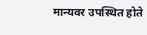मान्यवर उपस्थित होते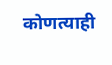कोणत्याही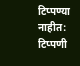टिप्पण्या नाहीत:
टिप्पणी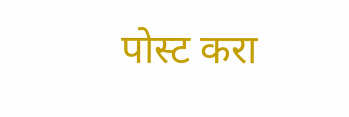पोस्ट करा